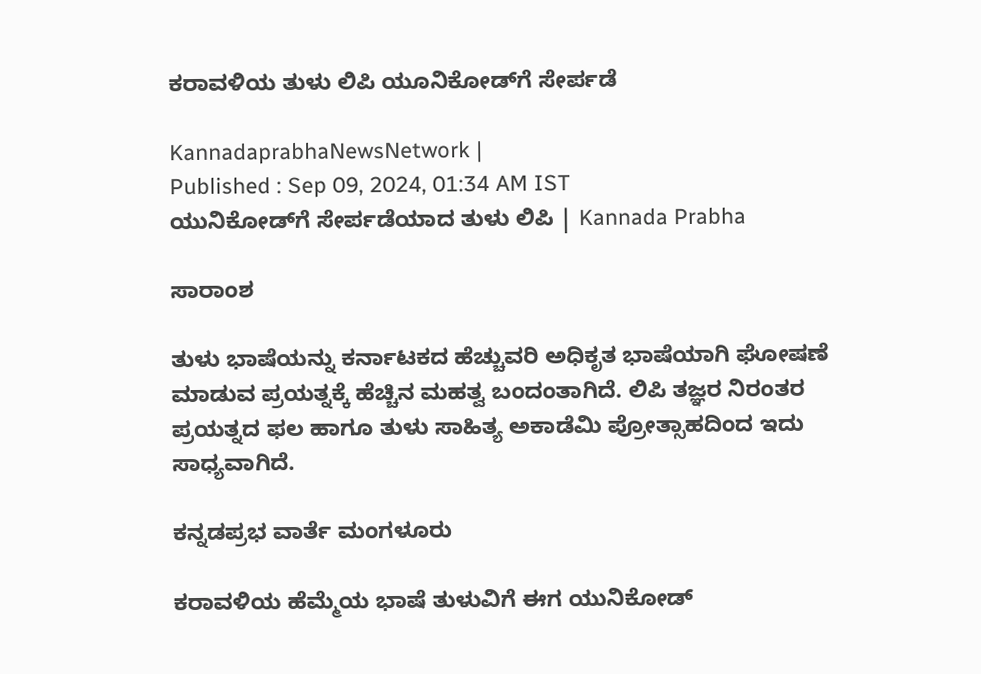ಕರಾವಳಿಯ ತುಳು ಲಿಪಿ ಯೂನಿಕೋಡ್‌ಗೆ ಸೇರ್ಪಡೆ

KannadaprabhaNewsNetwork |
Published : Sep 09, 2024, 01:34 AM IST
ಯುನಿಕೋಡ್‌ಗೆ ಸೇರ್ಪಡೆಯಾದ ತುಳು ಲಿಪಿ | Kannada Prabha

ಸಾರಾಂಶ

ತುಳು ಭಾಷೆಯನ್ನು ಕರ್ನಾಟಕದ ಹೆಚ್ಚುವರಿ ಅಧಿಕೃತ ಭಾಷೆಯಾಗಿ ಘೋಷಣೆ ಮಾಡುವ ಪ್ರಯತ್ನಕ್ಕೆ ಹೆಚ್ಚಿನ ಮಹತ್ವ ಬಂದಂತಾಗಿದೆ. ಲಿಪಿ ತಜ್ಞರ ನಿರಂತರ ಪ್ರಯತ್ನದ ಫಲ ಹಾಗೂ ತುಳು ಸಾಹಿತ್ಯ ಅಕಾಡೆಮಿ ಪ್ರೋತ್ಸಾಹದಿಂದ ಇದು ಸಾಧ್ಯವಾಗಿದೆ.

ಕನ್ನಡಪ್ರಭ ವಾರ್ತೆ ಮಂಗಳೂರು

ಕರಾವಳಿಯ ಹೆಮ್ಮೆಯ ಭಾಷೆ ತುಳುವಿಗೆ ಈಗ ಯುನಿಕೋಡ್‌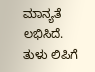ಮಾನ್ಯತೆ ಲಭಿಸಿದೆ. ತುಳು ಲಿಪಿಗೆ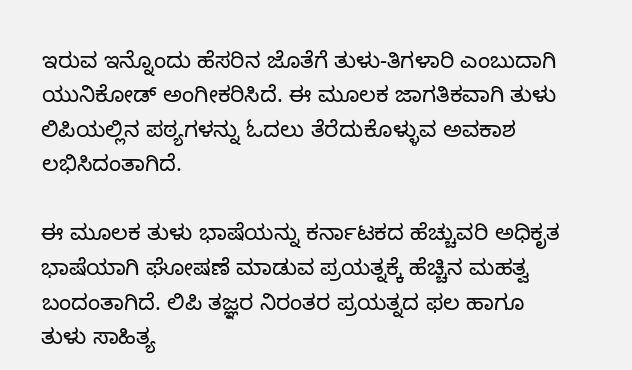ಇರುವ ಇನ್ನೊಂದು ಹೆಸರಿನ ಜೊತೆಗೆ ತುಳು-ತಿಗಳಾರಿ ಎಂಬುದಾಗಿ ಯುನಿಕೋಡ್‌ ಅಂಗೀಕರಿಸಿದೆ. ಈ ಮೂಲಕ ಜಾಗತಿಕವಾಗಿ ತುಳು ಲಿಪಿಯಲ್ಲಿನ ಪಠ್ಯಗಳನ್ನು ಓದಲು ತೆರೆದುಕೊಳ್ಳುವ ಅವಕಾಶ ಲಭಿಸಿದಂತಾಗಿದೆ.

ಈ ಮೂಲಕ ತುಳು ಭಾಷೆಯನ್ನು ಕರ್ನಾಟಕದ ಹೆಚ್ಚುವರಿ ಅಧಿಕೃತ ಭಾಷೆಯಾಗಿ ಘೋಷಣೆ ಮಾಡುವ ಪ್ರಯತ್ನಕ್ಕೆ ಹೆಚ್ಚಿನ ಮಹತ್ವ ಬಂದಂತಾಗಿದೆ. ಲಿಪಿ ತಜ್ಞರ ನಿರಂತರ ಪ್ರಯತ್ನದ ಫಲ ಹಾಗೂ ತುಳು ಸಾಹಿತ್ಯ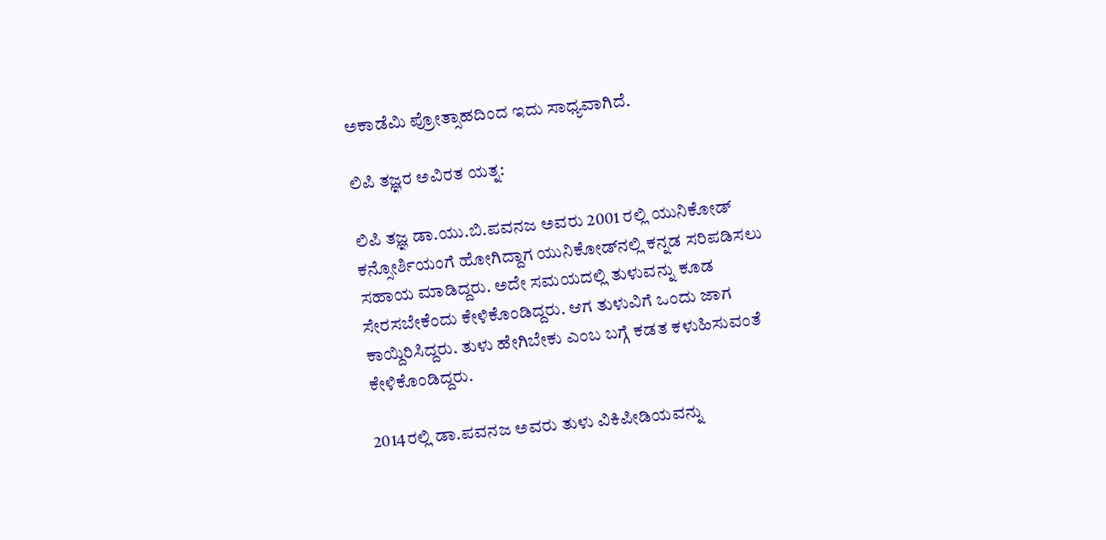ಅಕಾಡೆಮಿ ಪ್ರೋತ್ಸಾಹದಿಂದ ಇದು ಸಾಧ್ಯವಾಗಿದೆ.

ಲಿಪಿ ತಜ್ಞರ ಅವಿರತ ಯತ್ನ:

ಲಿಪಿ ತಜ್ಞ ಡಾ.ಯು.ಬಿ.ಪವನಜ ಅವರು 2001 ರಲ್ಲಿ ಯುನಿಕೋಡ್ ಕನ್ಸೋರ್ಶಿಯಂಗೆ ಹೋಗಿದ್ದಾಗ ಯುನಿಕೋಡ್‌ನಲ್ಲಿ ಕನ್ನಡ ಸರಿಪಡಿಸಲು ಸಹಾಯ ಮಾಡಿದ್ದರು. ಅದೇ ಸಮಯದಲ್ಲಿ ತುಳುವನ್ನು ಕೂಡ ಸೇರಸಬೇಕೆಂದು ಕೇಳಿಕೊಂಡಿದ್ದರು. ಆಗ ತುಳುವಿಗೆ ಒಂದು ಜಾಗ ಕಾಯ್ದಿರಿಸಿದ್ದರು. ತುಳು ಹೇಗಿಬೇಕು ಎಂಬ ಬಗ್ಗೆ ಕಡತ ಕಳುಹಿಸುವಂತೆ ಕೇಳಿಕೊಂಡಿದ್ದರು.

2014ರಲ್ಲಿ ಡಾ.ಪವನಜ ಅವರು ತುಳು ವಿಕಿಪೀಡಿಯವನ್ನು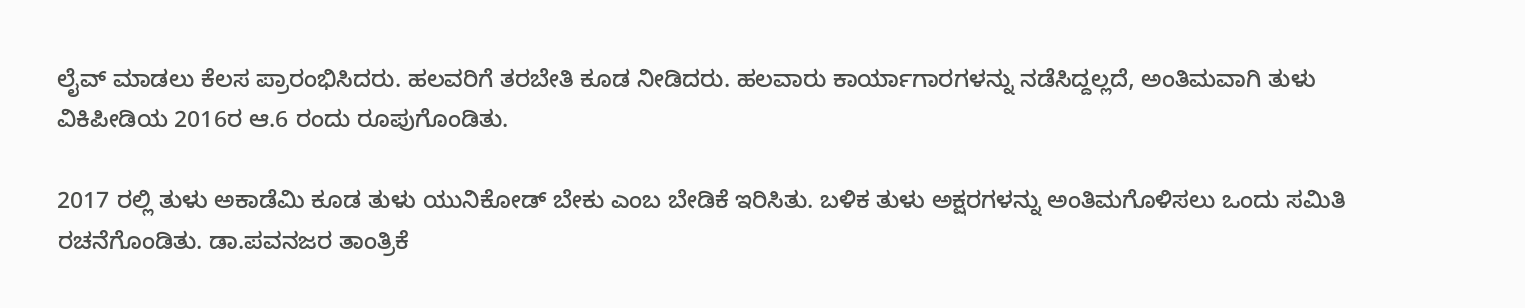ಲೈವ್ ಮಾಡಲು ಕೆಲಸ ಪ್ರಾರಂಭಿಸಿದರು. ಹಲವರಿಗೆ ತರಬೇತಿ ಕೂಡ ನೀಡಿದರು. ಹಲವಾರು ಕಾರ್ಯಾಗಾರಗಳನ್ನು ನಡೆಸಿದ್ದಲ್ಲದೆ, ಅಂತಿಮವಾಗಿ ತುಳು ವಿಕಿಪೀಡಿಯ 2016ರ ಆ.6 ರಂದು ರೂಪುಗೊಂಡಿತು.

2017 ರಲ್ಲಿ ತುಳು ಅಕಾಡೆಮಿ ಕೂಡ ತುಳು ಯುನಿಕೋಡ್ ಬೇಕು ಎಂಬ ಬೇಡಿಕೆ ಇರಿಸಿತು. ಬಳಿಕ ತುಳು ಅಕ್ಷರಗಳನ್ನು ಅಂತಿಮಗೊಳಿಸಲು ಒಂದು ಸಮಿತಿ ರಚನೆಗೊಂಡಿತು. ಡಾ.ಪವನಜರ ತಾಂತ್ರಿಕೆ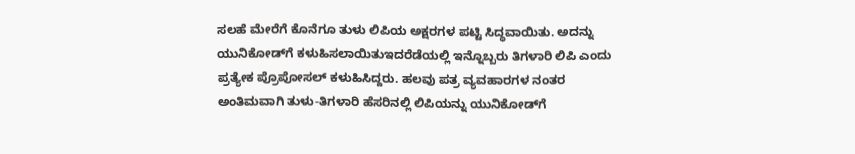ಸಲಹೆ ಮೇರೆಗೆ ಕೊನೆಗೂ ತುಳು ಲಿಪಿಯ ಅಕ್ಷರಗಳ ಪಟ್ಟಿ ಸಿದ್ಧವಾಯಿತು. ಅದನ್ನು ಯುನಿಕೋಡ್‌ಗೆ ಕಳುಹಿಸಲಾಯಿತುಇದರೆಡೆಯಲ್ಲಿ ಇನ್ನೊಬ್ಬರು ತಿಗಳಾರಿ ಲಿಪಿ ಎಂದು ಪ್ರತ್ಯೇಕ ಪ್ರೊಪೋಸಲ್ ಕಳುಹಿಸಿದ್ದರು. ಹಲವು ಪತ್ರ ವ್ಯವಹಾರಗಳ ನಂತರ ಅಂತಿಮವಾಗಿ ತುಳು-ತಿಗಳಾರಿ ಹೆಸರಿನಲ್ಲಿ ಲಿಪಿಯನ್ನು ಯುನಿಕೋಡ್‌ಗೆ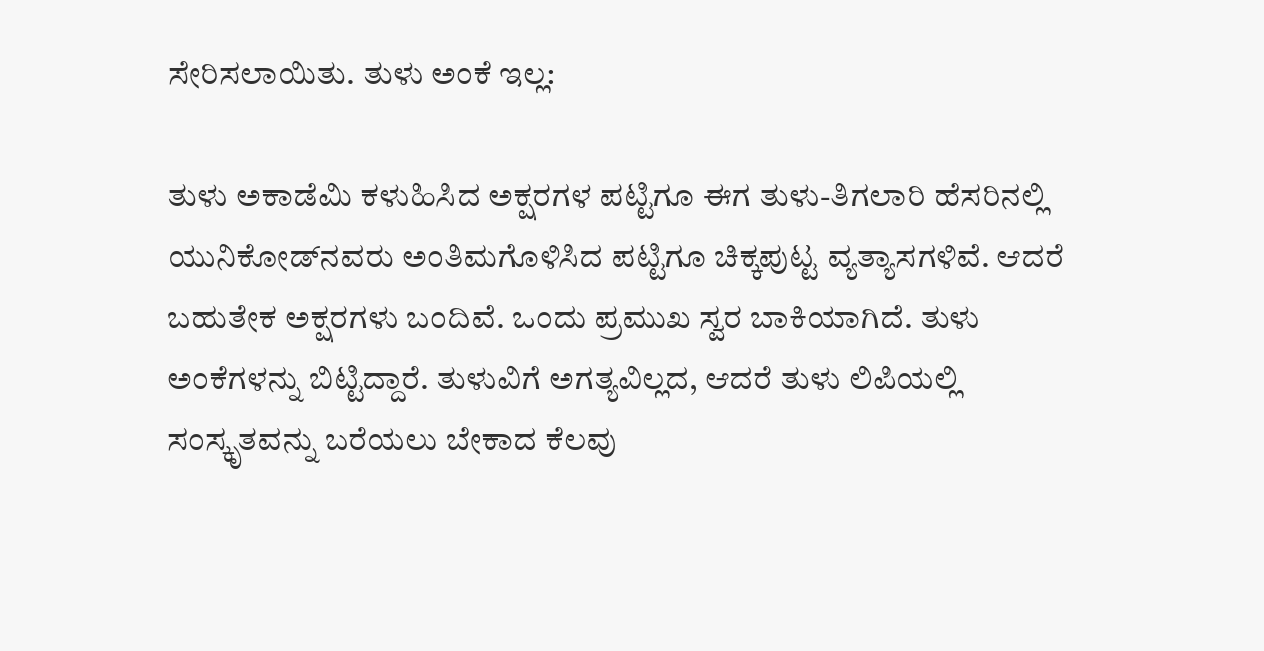ಸೇರಿಸಲಾಯಿತು. ತುಳು ಅಂಕೆ ಇಲ್ಲ:

ತುಳು ಅಕಾಡೆಮಿ ಕಳುಹಿಸಿದ ಅಕ್ಷರಗಳ ಪಟ್ಟಿಗೂ ಈಗ ತುಳು-ತಿಗಲಾರಿ ಹೆಸರಿನಲ್ಲಿ ಯುನಿಕೋಡ್‌ನವರು ಅಂತಿಮಗೊಳಿಸಿದ ಪಟ್ಟಿಗೂ ಚಿಕ್ಕಪುಟ್ಟ ವ್ಯತ್ಯಾಸಗಳಿವೆ. ಆದರೆ ಬಹುತೇಕ ಅಕ್ಷರಗಳು ಬಂದಿವೆ. ಒಂದು ಪ್ರಮುಖ ಸ್ವರ ಬಾಕಿಯಾಗಿದೆ. ತುಳು ಅಂಕೆಗಳನ್ನು ಬಿಟ್ಟಿದ್ದಾರೆ. ತುಳುವಿಗೆ ಅಗತ್ಯವಿಲ್ಲದ, ಆದರೆ ತುಳು ಲಿಪಿಯಲ್ಲಿ ಸಂಸ್ಕೃತವನ್ನು ಬರೆಯಲು ಬೇಕಾದ ಕೆಲವು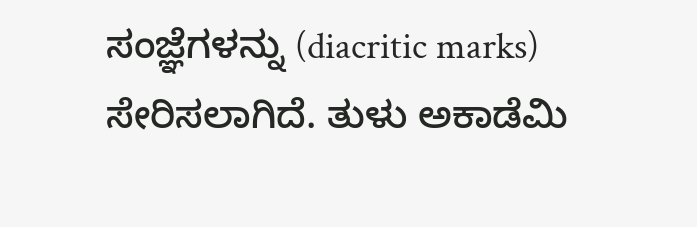ಸಂಜ್ಞೆಗಳನ್ನು (diacritic marks) ಸೇರಿಸಲಾಗಿದೆ. ತುಳು ಅಕಾಡೆಮಿ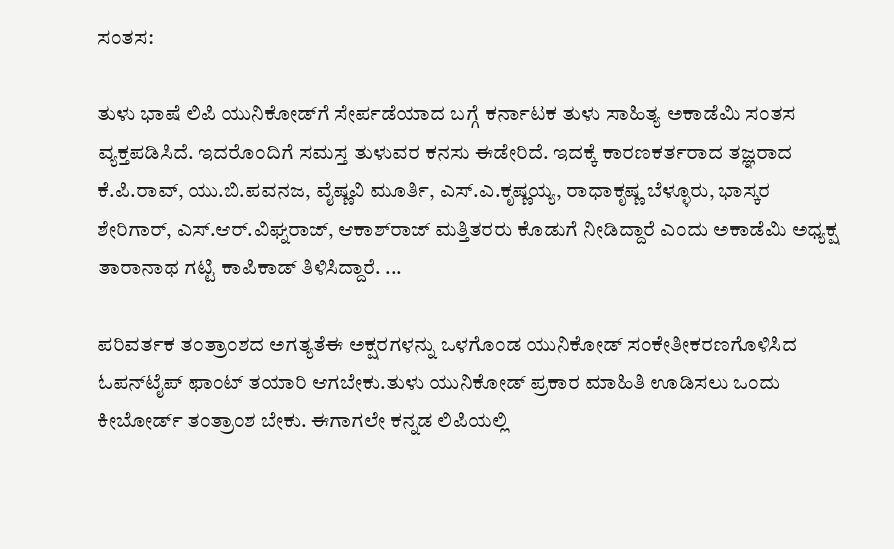ಸಂತಸ:

ತುಳು ಭಾಷೆ ಲಿಪಿ ಯುನಿಕೋಡ್‌ಗೆ ಸೇರ್ಪಡೆಯಾದ ಬಗ್ಗೆ ಕರ್ನಾಟಕ ತುಳು ಸಾಹಿತ್ಯ ಅಕಾಡೆಮಿ ಸಂತಸ ವ್ಯಕ್ತಪಡಿಸಿದೆ. ಇದರೊಂದಿಗೆ ಸಮಸ್ತ ತುಳುವರ ಕನಸು ಈಡೇರಿದೆ. ಇದಕ್ಕೆ ಕಾರಣಕರ್ತರಾದ ತಜ್ಞರಾದ ಕೆ.ಪಿ.ರಾವ್‌, ಯು.ಬಿ.ಪವನಜ, ವೈಷ್ಣವಿ ಮೂರ್ತಿ, ಎಸ್‌.ಎ.ಕೃಷ್ಣಯ್ಯ, ರಾಧಾಕೃಷ್ಣ ಬೆಳ್ಳೂರು, ಭಾಸ್ಕರ ಶೇರಿಗಾರ್‌, ಎಸ್‌.ಆರ್‌.ವಿಘ್ನರಾಜ್‌, ಆಕಾಶ್‌ರಾಜ್‌ ಮತ್ತಿತರರು ಕೊಡುಗೆ ನೀಡಿದ್ದಾರೆ ಎಂದು ಅಕಾಡೆಮಿ ಅಧ್ಯಕ್ಷ ತಾರಾನಾಥ ಗಟ್ಟಿ ಕಾಪಿಕಾಡ್‌ ತಿಳಿಸಿದ್ದಾರೆ. ...

ಪರಿವರ್ತಕ ತಂತ್ರಾಂಶದ ಅಗತ್ಯತೆಈ ಅಕ್ಷರಗಳನ್ನು ಒಳಗೊಂಡ ಯುನಿಕೋಡ್ ಸಂಕೇತೀಕರಣಗೊಳಿಸಿದ ಓಪನ್‌ಟೈಪ್ ಫಾಂಟ್ ತಯಾರಿ ಆಗಬೇಕು.ತುಳು ಯುನಿಕೋಡ್ ಪ್ರಕಾರ ಮಾಹಿತಿ ಊಡಿಸಲು ಒಂದು ಕೀಬೋರ್ಡ್ ತಂತ್ರಾಂಶ ಬೇಕು. ಈಗಾಗಲೇ ಕನ್ನಡ ಲಿಪಿಯಲ್ಲಿ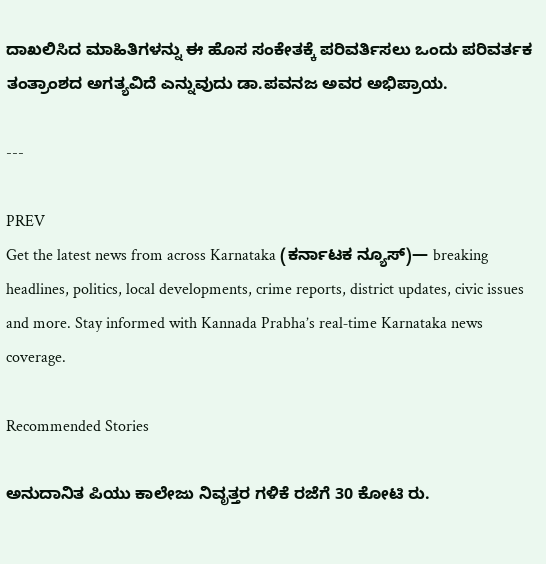ದಾಖಲಿಸಿದ ಮಾಹಿತಿಗಳನ್ನು ಈ ಹೊಸ ಸಂಕೇತಕ್ಕೆ ಪರಿವರ್ತಿಸಲು ಒಂದು ಪರಿವರ್ತಕ ತಂತ್ರಾಂಶದ ಅಗತ್ಯವಿದೆ ಎನ್ನುವುದು ಡಾ.ಪವನಜ ಅವರ ಅಭಿಪ್ರಾಯ.

---

PREV
Get the latest news from across Karnataka (ಕರ್ನಾಟಕ ನ್ಯೂಸ್)— breaking headlines, politics, local developments, crime reports, district updates, civic issues and more. Stay informed with Kannada Prabha’s real‑time Karnataka news coverage.

Recommended Stories

ಅನುದಾನಿತ ಪಿಯು ಕಾಲೇಜು ನಿವೃತ್ತರ ಗಳಿಕೆ ರಜೆಗೆ 30 ಕೋಟಿ ರು.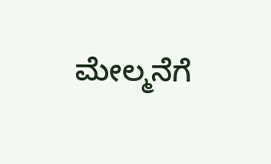ಮೇಲ್ಮನೆಗೆ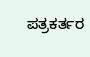ಪತ್ರಕರ್ತರ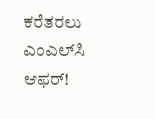ಕರೆತರಲು ಎಂಎಲ್‌ಸಿ ಆಫರ್‌!